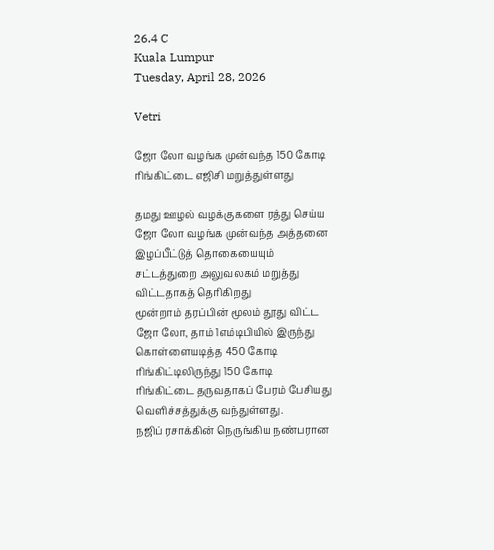26.4 C
Kuala Lumpur
Tuesday, April 28, 2026

Vetri

ஜோ லோ வழங்க முன்வந்த 150 கோடி ரிங்கிட்டை எஜிசி மறுத்துள்ளது

தமது ஊழல் வழக்குகளை ரத்து செய்ய ஜோ லோ வழங்க முன்வந்த அத்தனை இழப்பீட்டுத் தொகையையும் சட்டத்துறை அலுவலகம் மறுத்து விட்டதாகத் தெரிகிறது
மூன்றாம் தரப்பின் மூலம் தூது விட்ட ஜோ லோ, தாம் 1எம்டிபியில் இருந்து கொள்ளையடித்த 450 கோடி ரிங்கிட்டிலிருந்து 150 கோடி ரிங்கிட்டை தருவதாகப் பேரம் பேசியது வெளிச்சத்துக்கு வந்துள்ளது.
நஜிப் ரசாக்கின் நெருங்கிய நண்பரான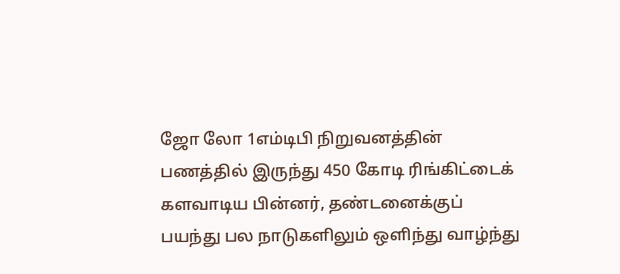ஜோ லோ 1எம்டிபி நிறுவனத்தின் பணத்தில் இருந்து 450 கோடி ரிங்கிட்டைக் களவாடிய பின்னர், தண்டனைக்குப் பயந்து பல நாடுகளிலும் ஒளிந்து வாழ்ந்து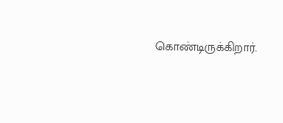கொண்டிருக்கிறார்.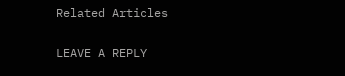Related Articles

LEAVE A REPLY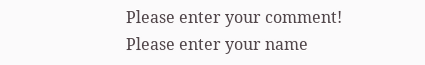Please enter your comment!
Please enter your name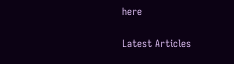here

Latest Articles